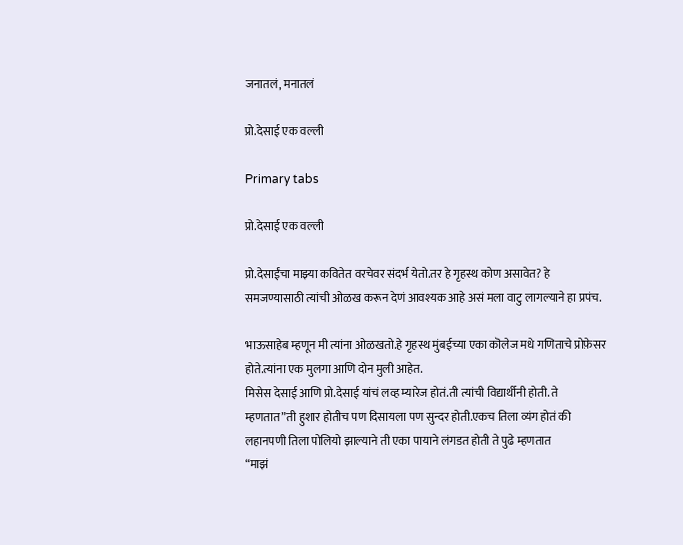जनातलं, मनातलं

प्रो.देसाई एक वल्ली

Primary tabs

प्रो.देसाई एक वल्ली

प्रो.देसाईंचा माझ्या कवितेत वरचेवर संदर्भ येतो.तर हे गृहस्थ कोण असावेत? हे समजण्यासाठी त्यांची ओळख करून देणं आवश्यक आहे असं मला वाटु लागल्याने हा प्रपंच.

भाऊसाहेब म्हणून मी त्यांना ओळखतो.हे गृहस्थ मुंबईच्या एका कॊलेज मधे गणिताचे प्रोफ़ेसर होते.त्यांना एक मुलगा आणि दोन मुली आहेत.
मिसेस देसाई आणि प्रो.देसाई यांचं लव्ह म्यारेज होतं.ती त्यांची विद्यार्थीनी होती. ते म्हणतात”ती हुशार होतीच पण दिसायला पण सुन्दर होती.एकच तिला व्यंग होतं की लहानपणी तिला पोलियो झाल्याने ती एका पायाने लंगडत होती ते पुढे म्हणतात
“माझं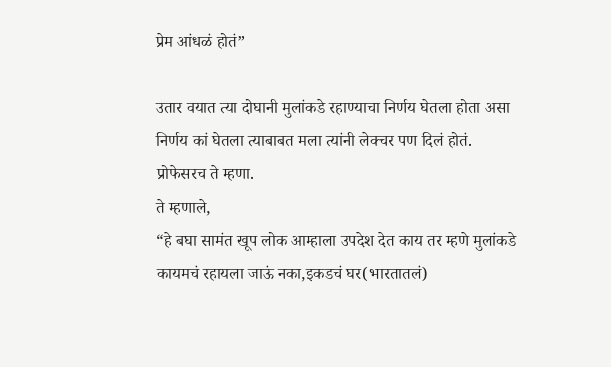प्रेम आंधळं होतं”

उतार वयात त्या दोघानी मुलांकडे रहाण्याचा निर्णय घेतला होता असा निर्णय कां घेतला त्याबाबत मला त्यांनी लेक्चर पण दिलं होतं.
प्रोफेसरच ते म्हणा.
ते म्हणाले,
“हे बघा सामंत खूप लोक आम्हाला उपदेश देत काय तर म्हणे मुलांकडे कायमचं रहायला जाऊं नका,इकडचं घर(भारतातलं)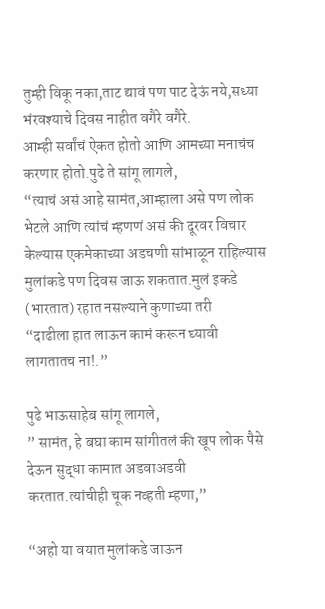तुम्ही विकू नका,ताट द्यावं पण पाट देऊं नये,सध्या भंरवश्याचे दिवस नाहीत वगैरे वगैरे.
आम्ही सर्वांचं ऐकत होतो आणि आमच्या मनाचंच करणार होतो.पुढे ते सांगू लागले,
“त्याचं असं आहे सामंत,आम्हाला असे पण लोक भेटले आणि त्यांचं म्हणणं असं की दूरवर विचार केल्यास एकमेकाच्या अडचणी सांभाळून राहिल्यास मुलांकडे पण दिवस जाऊ शकतात.मुलं इकडे (भारतात) रहात नसल्याने कुणाच्या तरी
“दाढीला हात लाऊन कामं करून घ्यावी लागतातच ना!.”

पुढे भाऊसाहेब सांगू लागले,
” सामंत, हे बघा काम सांगीतलं की खूप लोक पैसे देऊन सुद्धा कामात अडवाअडवी करतात.त्यांचीही चूक नव्हती म्हणा,”

“अहो या वयात मुलांकडे जाऊन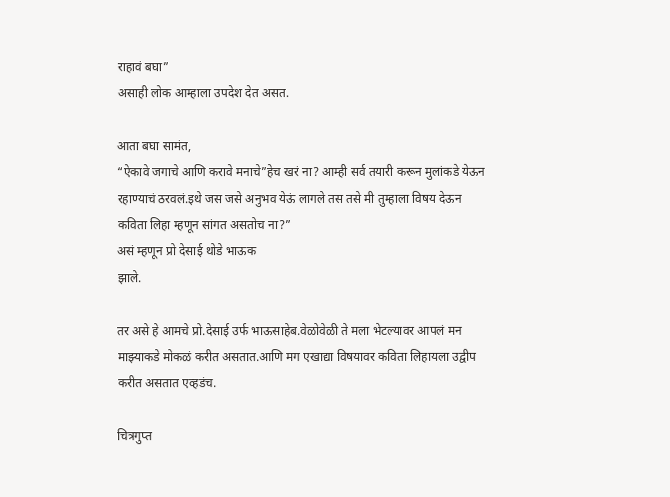राहावं बघा”
असाही लोक आम्हाला उपदेश देत असत.

आता बघा सामंत,
“ऐकावे जगाचे आणि करावे मनाचे”हेच खरं ना? आम्ही सर्व तयारी करून मुलांकडे येऊन रहाण्याचं ठरवलं.इथे जस जसे अनुभव येऊं लागले तस तसे मी तुम्हाला विषय देऊन कविता लिहा म्हणून सांगत असतोच ना?”
असं म्हणून प्रो देसाई थोडे भाऊक
झाले.

तर असे हे आमचे प्रो.देसाई उर्फ भाऊसाहेब.वेळोवेळी ते मला भेटल्यावर आपलं मन माझ्याकडे मोकळं करीत असतात.आणि मग एखाद्या विषयावर कविता लिहायला उद्वीप करीत असतात एव्हडंच.

चित्रगुप्त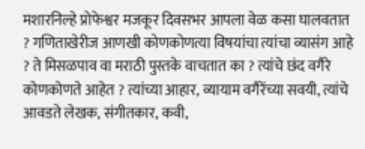मशारनिल्हे प्रोफेश्वर मजकूर दिवसभर आपला वेळ कसा घालवतात ? गणिताखेरीज आणखी कोणकोणत्या विषयांचा त्यांचा व्यासंग आहे ? ते मिसळपाव वा मराठी पुस्तके वाचतात का ? त्यांचे छंद वगैरे कोणकोणते आहेत ? त्यांच्या आहार, व्यायाम वगैरेंच्या सवयी, त्यांचे आवडते लेखक, संगीतकार, कवी,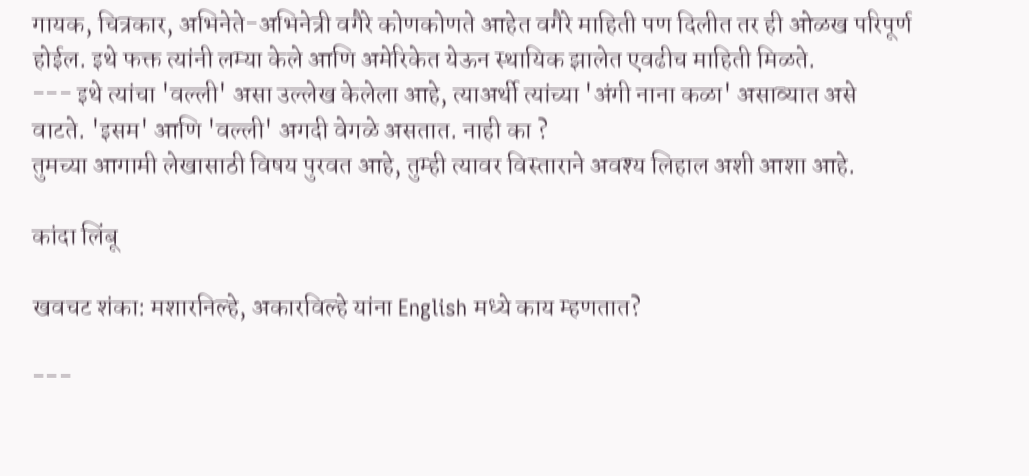गायक, चित्रकार, अभिनेते-अभिनेत्री वगैरे कोणकोणते आहेत वगैरे माहिती पण दिलीत तर ही ओळख परिपूर्ण होईल. इथे फक्त त्यांनी लम्या केले आणि अमेरिकेत येऊन स्थायिक झालेत एवढीच माहिती मिळते.
--- इथे त्यांचा 'वल्ली' असा उल्लेख केलेला आहे, त्याअर्थी त्यांच्या 'अंगी नाना कळा' असाव्यात असे वाटते. 'इसम' आणि 'वल्ली' अगदी वेगळे असतात. नाही का ?
तुमच्या आगामी लेखासाठी विषय पुरवत आहे, तुम्ही त्यावर विस्ताराने अवश्य लिहाल अशी आशा आहे.

कांदा लिंबू

खवचट शंका: मशारनिल्हे, अकारविल्हे यांना English मध्ये काय म्हणतात?

---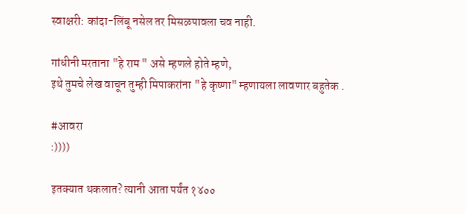स्वाक्षरी: कांदा-लिंबू नसेल तर मिसळपावला चव नाही.

गांधीनी मरताना "हे राम " असे म्हणले होते म्हणे,
इथे तुमचे लेख वाचून तुम्ही मिपाकरांना "हे कृष्णा" म्हणायला लावणार बहुतेक .

#आवरा
:))))

इतक्यात थकलात? त्यानी आता पर्यंत १४००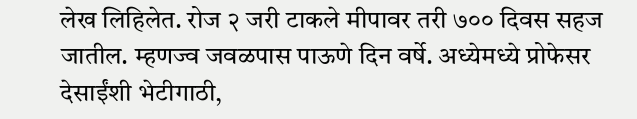लेख लिहिलेत. रोज २ जरी टाकले मीपावर तरी ७०० दिवस सहज जातील. म्हणज्व जवळपास पाऊणे दिन वर्षे. अध्येमध्ये प्रोफेसर देसाईंशी भेटीगाठी,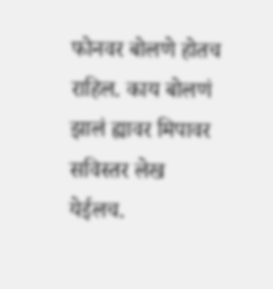फोनवर बोलणे होतच राहिल. काय बोलणं झालं ह्यावर मिपावर सविस्तर लेख येईलच.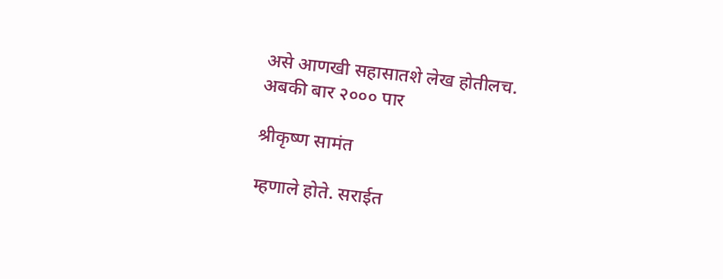असे आणखी सहासातशे लेख होतीलच.
अबकी बार २००० पार

श्रीकृष्ण सामंत

म्हणाले होते. सराईत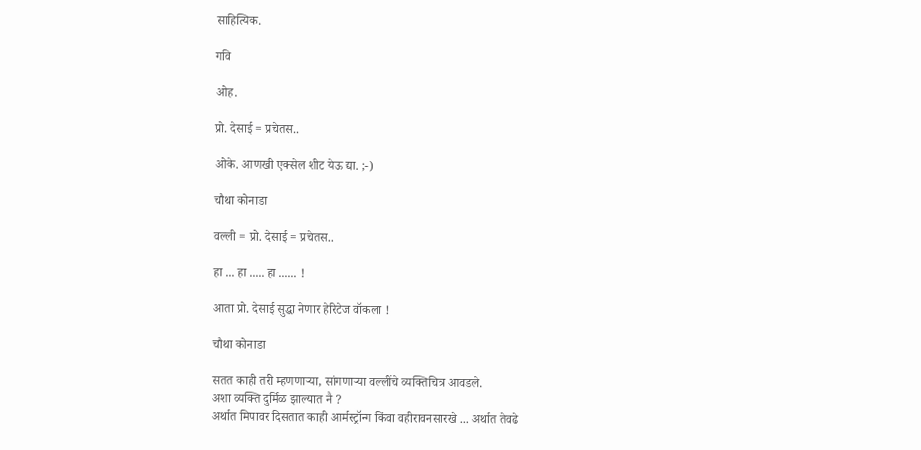साहित्यिक.

गवि

ओह.

प्रो. देसाई = प्रचेतस..

ओके. आणखी एक्सेल शीट येऊ द्या. ;-)

चौथा कोनाडा

वल्ली = प्रो. देसाई = प्रचेतस..

हा ... हा ..... हा ...... !

आता प्रो. देसाई सुद्धा नेणार हेरिटेज वॉकला !

चौथा कोनाडा

सतत काही तरी म्हणणार्‍या, सांगणार्‍या वल्लींचे व्यक्तिचित्र आवडले.
अशा व्यक्ति दुर्मिळ झाल्यात नै ?
अर्थात मिपावर दिसतात काही आर्मस्ट्रॉन्ग किंवा वहीरावनसारखे ... अर्थात तेवढे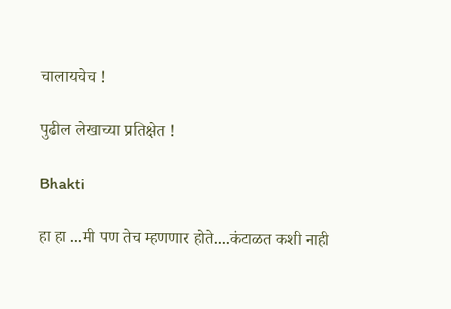चालायचेच !

पुढील लेखाच्या प्रतिक्षेत !

Bhakti

हा हा ...मी पण तेच म्हणणार होते....कंटाळत कशी नाही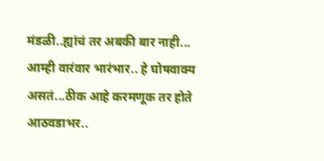मंडळी..ह्यांचं तर अबकी बार नाही... आम्ही वारंवार भारंभार.. हे घोषवाक्य असतं...ठीक आहे करमणूक तर होते आठवडाभर..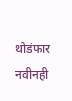थोडंफार नवीनही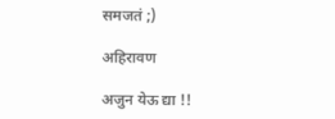समजतं ;)

अहिरावण

अजुन येऊ द्या !!